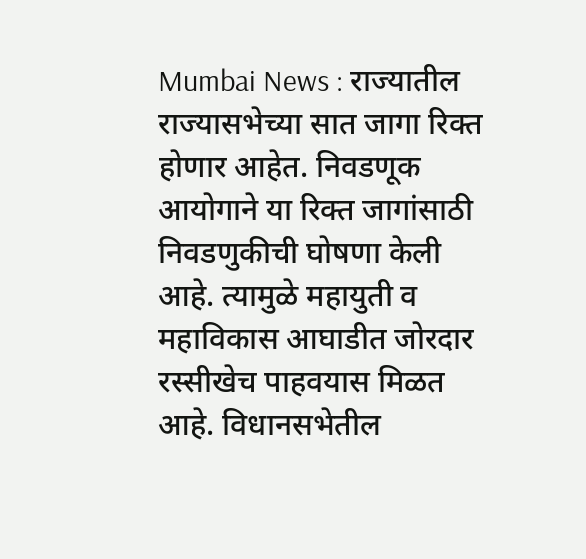Mumbai News : राज्यातील राज्यासभेच्या सात जागा रिक्त होणार आहेत. निवडणूक आयोगाने या रिक्त जागांसाठी निवडणुकीची घोषणा केली आहे. त्यामुळे महायुती व महाविकास आघाडीत जोरदार रस्सीखेच पाहवयास मिळत आहे. विधानसभेतील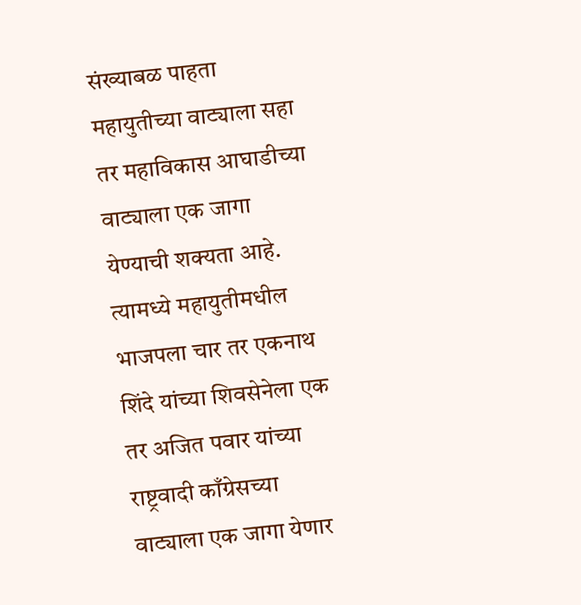संख्याबळ पाहता महायुतीच्या वाट्याला सहा तर महाविकास आघाडीच्या वाट्याला एक जागा येण्याची शक्यता आहे. त्यामध्ये महायुतीमधील भाजपला चार तर एकनाथ शिंदे यांच्या शिवसेनेला एक तर अजित पवार यांच्या राष्ट्रवादी काँग्रेसच्या वाट्याला एक जागा येणार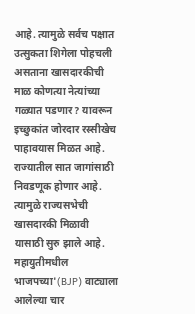आहे. त्यामुळे सर्वच पक्षात उत्सुकता शिगेला पोहचली असताना खासदारकीची माळ कोणत्या नेत्यांच्या गळ्यात पडणार? यावरून इच्छुकांत जोरदार रस्सीखेच पाहावयास मिळत आहे.
राज्यातील सात जागांसाठी निवडणूक होणार आहे. त्यामुळे राज्यसभेची खासदारकी मिळावी यासाठी सुरु झाले आहे. महायुतीमधील भाजपच्या'(BJP) वाट्याला आलेल्या चार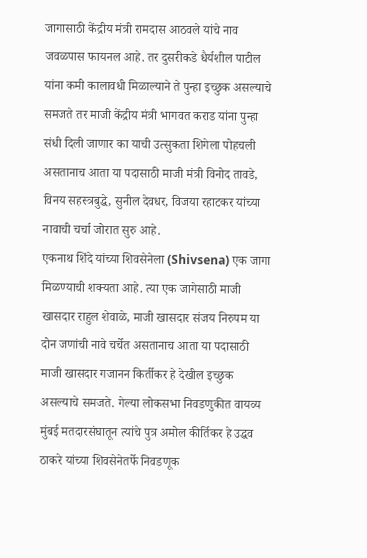जागासाठी केंद्रीय मंत्री रामदास आठवले यांचे नाव जवळपास फायनल आहे. तर दुसरीकडे धैर्यशील पाटील यांना कमी कालावधी मिळाल्याने ते पुन्हा इच्छुक असल्याचे समजते तर माजी केंद्रीय मंत्री भागवत कराड यांना पुन्हा संधी दिली जाणार का याची उत्सुकता शिगेला पोहचली असतानाच आता या पदासाठी माजी मंत्री विनोद तावडे, विनय सहस्त्रबुद्धे, सुनील देवधर, विजया रहाटकर यांच्या नावाची चर्चा जोरात सुरु आहे.
एकनाथ शिंदे यांच्या शिवसेनेला (Shivsena) एक जागा मिळण्याची शक्यता आहे. त्या एक जागेसाठी माजी खासदार राहुल शेवाळे, माजी खासदार संजय निरुपम या दोन जणांची नावे चर्चेत असतानाच आता या पदासाठी माजी खासदार गजानन किर्तीकर हे देखील इच्छुक असल्याचे समजते. गेल्या लोकसभा निवडणुकीत वायव्य मुंबई मतदारसंघातून त्यांचे पुत्र अमोल कीर्तिकर हे उद्धव ठाकरे यांच्या शिवसेनेतर्फे निवडणूक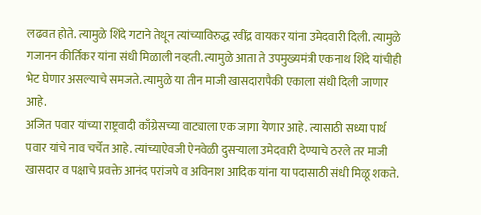लढवत होते. त्यामुळे शिंदे गटाने तेथून त्यांच्याविरुद्ध रवींद्र वायकर यांना उमेदवारी दिली. त्यामुळे गजानन कीर्तिकर यांना संधी मिळाली नव्हती. त्यामुळे आता ते उपमुख्यमंत्री एकनाथ शिंदे यांचीही भेट घेणार असल्याचे समजते. त्यामुळे या तीन माजी खासदारापैकी एकाला संधी दिली जाणार आहे.
अजित पवार यांच्या राष्ट्रवादी काँग्रेसच्या वाट्याला एक जागा येणार आहे. त्यासाठी सध्या पार्थ पवार यांचे नाव चर्चेत आहे. त्यांच्याऐवजी ऐनवेळी दुसऱ्याला उमेदवारी देण्याचे ठरले तर माजी खासदार व पक्षाचे प्रवक्ते आनंद परांजपे व अविनाश आदिक यांना या पदासाठी संधी मिळू शकते.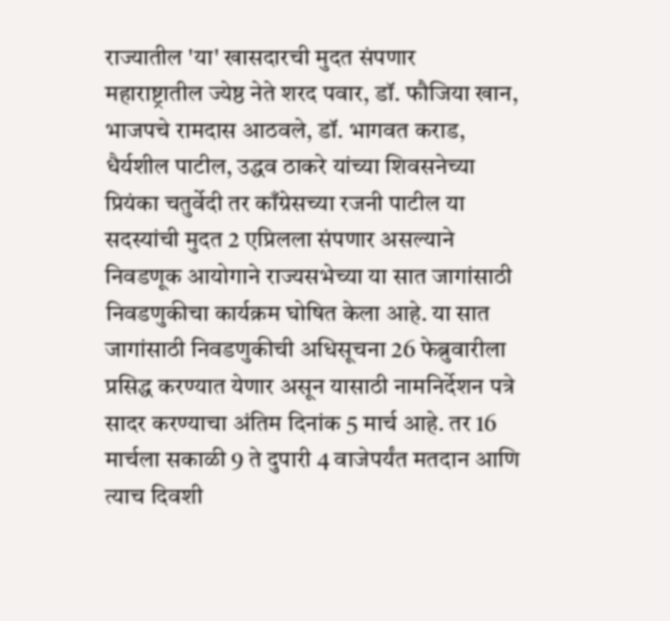राज्यातील 'या' खासदारची मुदत संपणार
महाराष्ट्रातील ज्येष्ठ नेते शरद पवार, डॉ. फौजिया खान, भाजपचे रामदास आठवले, डॉ. भागवत कराड, धैर्यशील पाटील, उद्धव ठाकरे यांच्या शिवसनेच्या प्रियंका चतुर्वेदी तर काँग्रेसच्या रजनी पाटील या सदस्यांची मुदत 2 एप्रिलला संपणार असल्याने निवडणूक आयोगाने राज्यसभेच्या या सात जागांसाठी निवडणुकीचा कार्यक्रम घोषित केला आहे. या सात जागांसाठी निवडणुकीची अधिसूचना 26 फेब्रुवारीला प्रसिद्ध करण्यात येणार असून यासाठी नामनिर्देशन पत्रे सादर करण्याचा अंतिम दिनांक 5 मार्च आहे. तर 16 मार्चला सकाळी 9 ते दुपारी 4 वाजेपर्यंत मतदान आणि त्याच दिवशी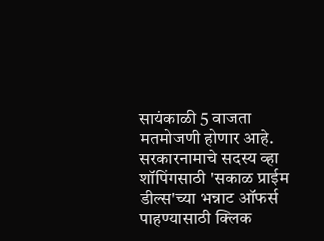सायंकाळी 5 वाजता मतमोजणी होणार आहे.
सरकारनामाचे सदस्य व्हा
शॉपिंगसाठी 'सकाळ प्राईम डील्स'च्या भन्नाट ऑफर्स पाहण्यासाठी क्लिक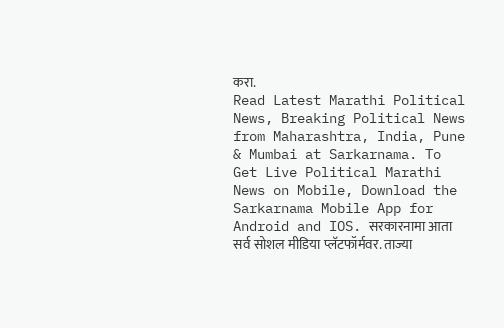करा.
Read Latest Marathi Political News, Breaking Political News from Maharashtra, India, Pune & Mumbai at Sarkarnama. To Get Live Political Marathi News on Mobile, Download the Sarkarnama Mobile App for Android and IOS. सरकारनामा आता सर्व सोशल मीडिया प्लॅटफॉर्मवर. ताज्या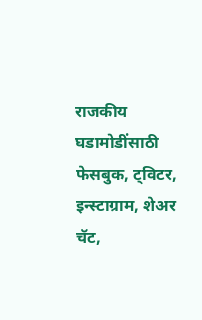राजकीय घडामोडींसाठी फेसबुक, ट्विटर, इन्स्टाग्राम, शेअर चॅट,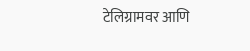टेलिग्रामवर आणि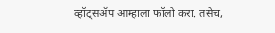व्हॉट्सॲप आम्हाला फॉलो करा. तसेच,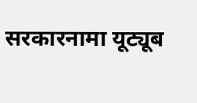सरकारनामा यूट्यूब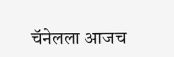चॅनेलला आजच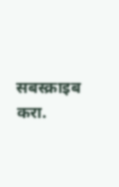सबस्क्राइब करा.